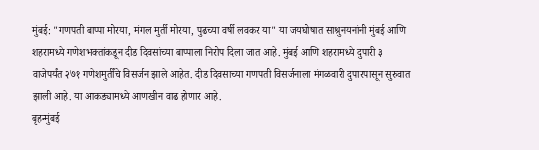मुंबई: "गणपती बाप्पा मोरया, मंगल मुर्ती मोरया, पुढच्या वर्षी लवकर या" या जयघोषात साश्रुनयनांनी मुंबई आणि शहरामध्ये गणेशभक्तांकडून दीड दिवसांच्या बाप्पाला निरोप दिला जात आहे. मुंबई आणि शहरामध्ये दुपारी ३ वाजेपर्यंत २७१ गणेशमुर्तींचे विसर्जन झाले आहेत. दीड दिवसाच्या गणपती विसर्जनाला मंगळवारी दुपारपासून सुरुवात झाली आहे. या आकड्यामध्ये आणखीन वाढ होणार आहे.
बृहन्मुंबई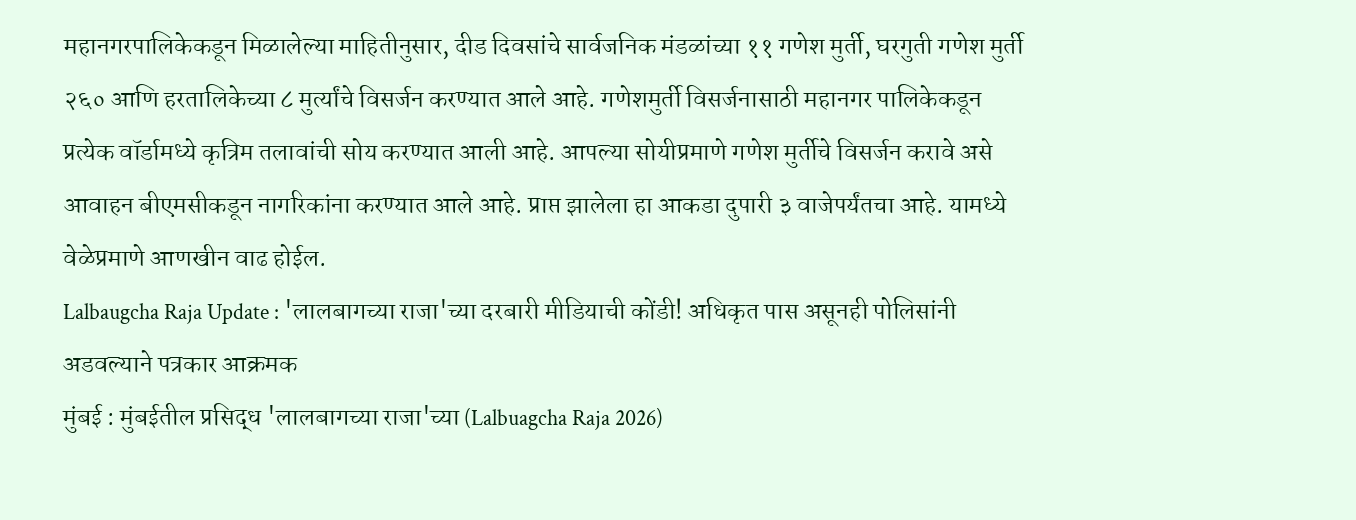महानगरपालिकेकडून मिळालेल्या माहितीनुसार, दीड दिवसांचे सार्वजनिक मंडळांच्या ११ गणेश मुर्ती, घरगुती गणेश मुर्ती २६० आणि हरतालिकेच्या ८ मुर्त्यांचे विसर्जन करण्यात आले आहे. गणेशमुर्ती विसर्जनासाठी महानगर पालिकेकडून प्रत्येक वॉर्डामध्ये कृत्रिम तलावांची सोय करण्यात आली आहे. आपल्या सोयीप्रमाणे गणेश मुर्तीचे विसर्जन करावे असे आवाहन बीएमसीकडून नागरिकांना करण्यात आले आहे. प्राप्त झालेला हा आकडा दुपारी ३ वाजेपर्यंतचा आहे. यामध्ये वेळेप्रमाणे आणखीन वाढ होईल.
Lalbaugcha Raja Update : 'लालबागच्या राजा'च्या दरबारी मीडियाची कोंडी! अधिकृत पास असूनही पोलिसांनी अडवल्याने पत्रकार आक्रमक
मुंबई : मुंबईतील प्रसिद्ध 'लालबागच्या राजा'च्या (Lalbuagcha Raja 2026)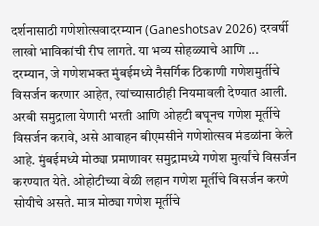दर्शनासाठी गणेशोत्सवादरम्यान (Ganeshotsav 2026) दरवर्षी लाखो भाविकांची रीघ लागते. या भव्य सोहळ्याचे आणि ...
दरम्यान, जे गणेशभक्त मुंबईमध्ये नैसर्गिक ठिकाणी गणेशमुर्तीचे विसर्जन करणार आहेत, त्यांच्यासाठीही नियमावली देण्यात आली. अरबी समुद्राला येणारी भरती आणि ओहटी बघूनच गणेश मूर्तीचे विसर्जन करावे, असे आवाहन बीएमसीने गणेशोत्सव मंडळांना केले आहे. मुंबईमध्ये मोठ्या प्रमाणावर समुद्रामध्ये गणेश मुर्त्यांचे विसर्जन करण्यात येते. ओहोटीच्या वेळी लहान गणेश मूर्तीचे विसर्जन करणे सोयीचे असते. मात्र मोठ्या गणेश मूर्तीचे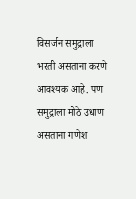विसर्जन समुद्राला भरती असताना करणे आवश्यक आहे. पण समुद्राला मोठे उधाण असताना गणेश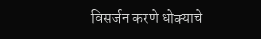विसर्जन करणे धोक्याचे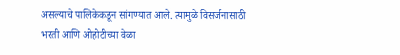असल्याचे पालिकेकडून सांगण्यात आले. त्यामुळे विसर्जनासाठी भरती आणि ओहोटीच्या वेळा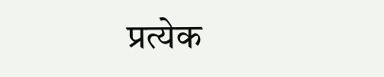प्रत्येक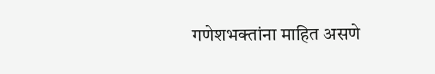गणेशभक्तांना माहित असणे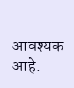आवश्यक आहे.